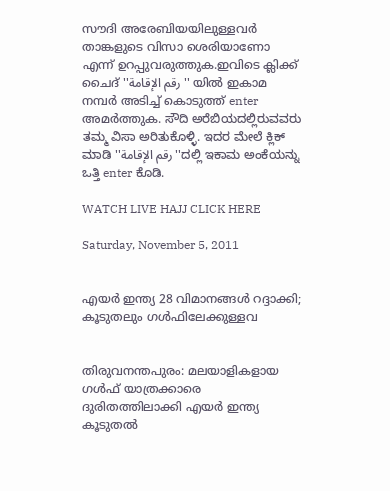സൗദി അരേബിയയിലുള്ളവര്‍ താങ്കളുടെ വിസാ ശെരിയാണോ എന്ന്‍ ഉറപ്പുവരുത്തുക.ഇവിടെ ക്ലിക്ക് ചൈദ് ''رقم الإقامة'' യില്‍ ഇകാമ നമ്പര്‍ അടിച്ച് കൊടുത്ത് enter അമര്‍ത്തുക. ಸೌದಿ ಅರೆಬಿಯದಲ್ಲಿರುವವರು ತಮ್ಮ ವಿಸಾ ಅರಿತುಕೊಳ್ಳಿ. ಇದರ ಮೇಲೆ ಕ್ಲಿಕ್ ಮಾಡಿ ''رقم الإقامة''ದಲ್ಲಿ ಇಕಾಮ ಅಂಕೆಯನ್ನು ಒತ್ತಿ enter ಕೊಡಿ.

WATCH LIVE HAJJ CLICK HERE

Saturday, November 5, 2011


എയര്‍ ഇന്ത്യ 28 വിമാനങ്ങള്‍ റദ്ദാക്കി; കൂടുതലും ഗള്‍ഫിലേക്കുള്ളവ


തിരുവനന്തപുരം: മലയാളികളായ ഗള്‍ഫ് യാത്രക്കാരെ ദുരിതത്തിലാക്കി എയര്‍ ഇന്ത്യ കൂടുതല്‍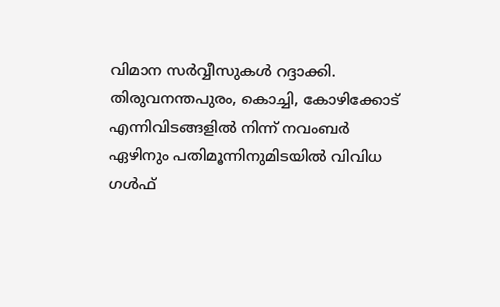വിമാന സര്‍വ്വീസുകള്‍ റദ്ദാക്കി. തിരുവനന്തപുരം, കൊച്ചി, കോഴിക്കോട് എന്നിവിടങ്ങളില്‍ നിന്ന് നവംബര്‍ ഏഴിനും പതിമൂന്നിനുമിടയില്‍ വിവിധ ഗള്‍ഫ്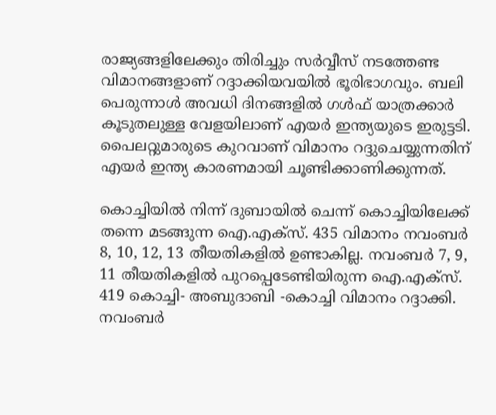രാജ്യങ്ങളിലേക്കും തിരിച്ചും സര്‍വ്വീസ് നടത്തേണ്ട വിമാനങ്ങളാണ് റദ്ദാക്കിയവയില്‍ ഭൂരിഭാഗവും. ബലി പെരുന്നാള്‍ അവധി ദിനങ്ങളില്‍ ഗള്‍ഫ് യാത്രക്കാര്‍ കൂടുതലുള്ള വേളയിലാണ് എയര്‍ ഇന്ത്യയുടെ ഇരുട്ടടി. പൈലറ്റുമാരുടെ കുറവാണ് വിമാനം റദ്ദുചെയ്യുന്നതിന് എയര്‍ ഇന്ത്യ കാരണമായി ചൂണ്ടിക്കാണിക്കുന്നത്.

കൊച്ചിയില്‍ നിന്ന് ദുബായില്‍ ചെന്ന് കൊച്ചിയിലേക്ക് തന്നെ മടങ്ങുന്ന ഐ.എക്‌സ്. 435 വിമാനം നവംബര്‍ 8, 10, 12, 13 തീയതികളില്‍ ഉണ്ടാകില്ല. നവംബര്‍ 7, 9, 11 തീയതികളില്‍ പുറപ്പെടേണ്ടിയിരുന്ന ഐ.എക്‌സ്. 419 കൊച്ചി- അബുദാബി -കൊച്ചി വിമാനം റദ്ദാക്കി. നവംബര്‍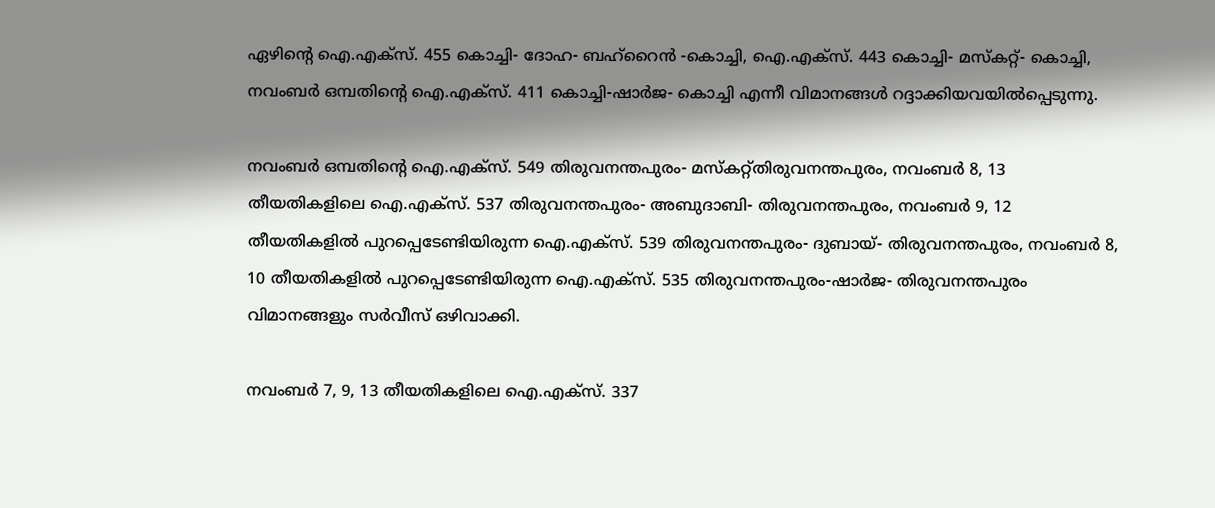ഏഴിന്റെ ഐ.എക്‌സ്. 455 കൊച്ചി- ദോഹ- ബഹ്‌റൈന്‍ -കൊച്ചി, ഐ.എക്‌സ്. 443 കൊച്ചി- മസ്‌കറ്റ്- കൊച്ചി, നവംബര്‍ ഒമ്പതിന്റെ ഐ.എക്‌സ്. 411 കൊച്ചി-ഷാര്‍ജ- കൊച്ചി എന്നീ വിമാനങ്ങള്‍ റദ്ദാക്കിയവയില്‍പ്പെടുന്നു.

നവംബര്‍ ഒമ്പതിന്റെ ഐ.എക്‌സ്. 549 തിരുവനന്തപുരം- മസ്‌കറ്റ്തിരുവനന്തപുരം, നവംബര്‍ 8, 13 തീയതികളിലെ ഐ.എക്‌സ്. 537 തിരുവനന്തപുരം- അബുദാബി- തിരുവനന്തപുരം, നവംബര്‍ 9, 12 തീയതികളില്‍ പുറപ്പെടേണ്ടിയിരുന്ന ഐ.എക്‌സ്. 539 തിരുവനന്തപുരം- ദുബായ്- തിരുവനന്തപുരം, നവംബര്‍ 8, 10 തീയതികളില്‍ പുറപ്പെടേണ്ടിയിരുന്ന ഐ.എക്‌സ്. 535 തിരുവനന്തപുരം-ഷാര്‍ജ- തിരുവനന്തപുരം വിമാനങ്ങളും സര്‍വീസ് ഒഴിവാക്കി.

നവംബര്‍ 7, 9, 13 തീയതികളിലെ ഐ.എക്‌സ്. 337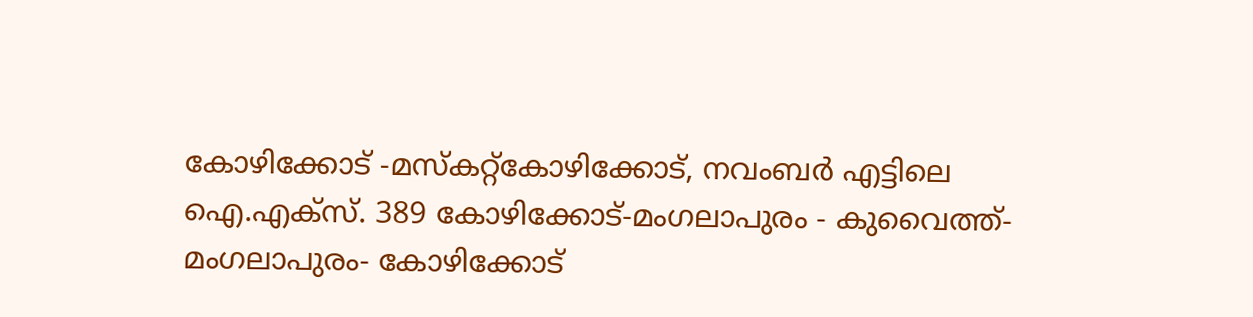കോഴിക്കോട് -മസ്‌കറ്റ്‌കോഴിക്കോട്, നവംബര്‍ എട്ടിലെ ഐ.എക്‌സ്. 389 കോഴിക്കോട്-മംഗലാപുരം - കുവൈത്ത്- മംഗലാപുരം- കോഴിക്കോട്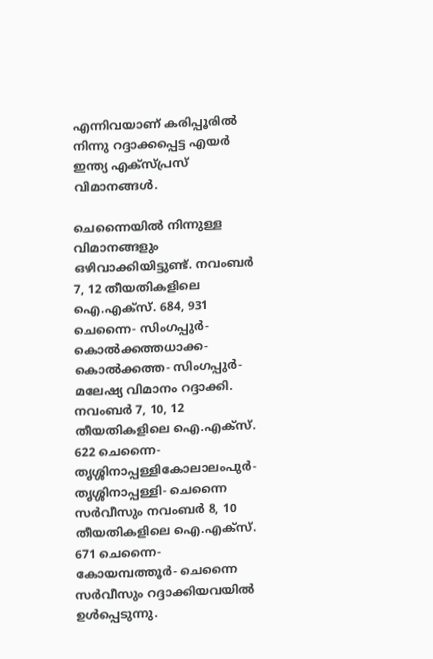എന്നിവയാണ് കരിപ്പൂരില്‍ നിന്നു റദ്ദാക്കപ്പെട്ട എയര്‍ ഇന്ത്യ എക്‌സ്പ്രസ് വിമാനങ്ങള്‍.

ചെന്നൈയില്‍ നിന്നുള്ള വിമാനങ്ങളും ഒഴിവാക്കിയിട്ടുണ്ട്. നവംബര്‍ 7, 12 തീയതികളിലെ ഐ.എക്‌സ്. 684, 931 ചെന്നൈ- സിംഗപ്പുര്‍- കൊല്‍ക്കത്തധാക്ക- കൊല്‍ക്കത്ത- സിംഗപ്പുര്‍- മലേഷ്യ വിമാനം റദ്ദാക്കി. നവംബര്‍ 7, 10, 12 തീയതികളിലെ ഐ.എക്‌സ്. 622 ചെന്നൈ- തൃശ്ശിനാപ്പള്ളികോലാലംപുര്‍- തൃശ്ശിനാപ്പള്ളി- ചെന്നൈ സര്‍വീസും നവംബര്‍ 8, 10 തീയതികളിലെ ഐ.എക്‌സ്. 671 ചെന്നൈ- കോയമ്പത്തൂര്‍- ചെന്നൈ സര്‍വീസും റദ്ദാക്കിയവയില്‍ ഉള്‍പ്പെടുന്നു.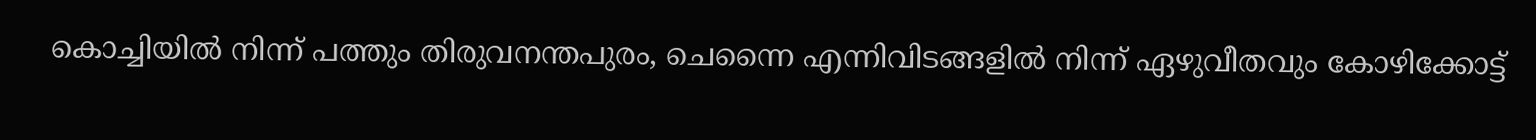കൊച്ചിയില്‍ നിന്ന് പത്തും തിരുവനന്തപുരം, ചെന്നൈ എന്നിവിടങ്ങളില്‍ നിന്ന് ഏഴുവീതവും കോഴിക്കോട്ട്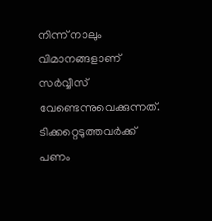നിന്ന് നാലും വിമാനങ്ങളാണ് സര്‍വ്വീസ് വേണ്ടെന്നുവെക്കുന്നത്. ടിക്കറ്റെടുത്തവര്‍ക്ക് പണം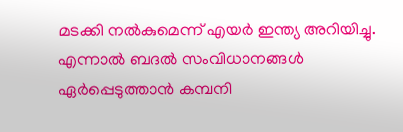മടക്കി നല്‍കുമെന്ന് എയര്‍ ഇന്ത്യ അറിയിച്ചു. എന്നാല്‍ ബദല്‍ സംവിധാനങ്ങള്‍ ഏര്‍പ്പെടുത്താന്‍ കമ്പനി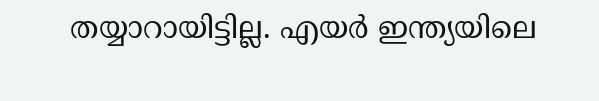തയ്യാറായിട്ടില്ല. എയര്‍ ഇന്ത്യയിലെ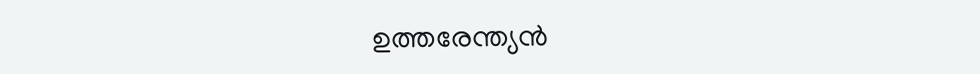ഉത്തരേന്ത്യന്‍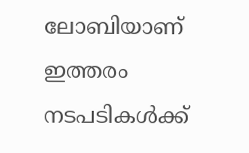ലോബിയാണ് ഇത്തരം നടപടികള്‍ക്ക്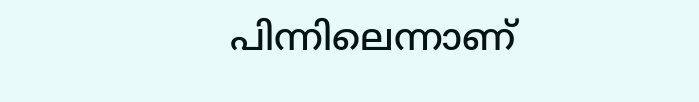പിന്നിലെന്നാണ്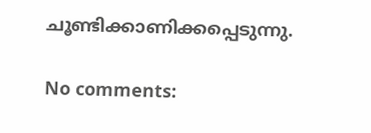ചൂണ്ടിക്കാണിക്കപ്പെടുന്നു.

No comments: